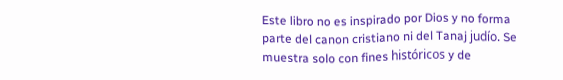Este libro no es inspirado por Dios y no forma parte del canon cristiano ni del Tanaj judío. Se muestra solo con fines históricos y de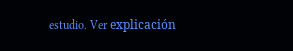estudio. Ver explicación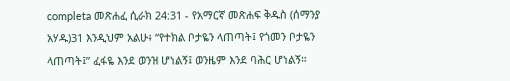completa መጽሐፈ ሲራክ 24:31 - የአማርኛ መጽሐፍ ቅዱስ (ሰማንያ አሃዱ)31 እንዲህም አልሁ፥ “የተክል ቦታዬን ላጠጣት፤ የጎመን ቦታዬን ላጠጣት፤” ፈፋዬ እንደ ወንዝ ሆነልኝ፤ ወንዜም እንደ ባሕር ሆነልኝ።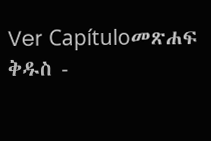Ver Capítuloመጽሐፍ ቅዱስ -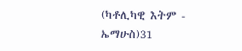(ካቶሊካዊ እትም - ኤማሁስ)31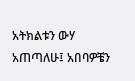አትክልቱን ውሃ አጠጣለሁ፤ አበባዎቼን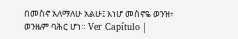በመስኖ አለማለሁ አልሁ፤ እነሆ መስኖዬ ወንዝ፥ ወንዜም ባሕር ሆነ። Ver Capítulo |